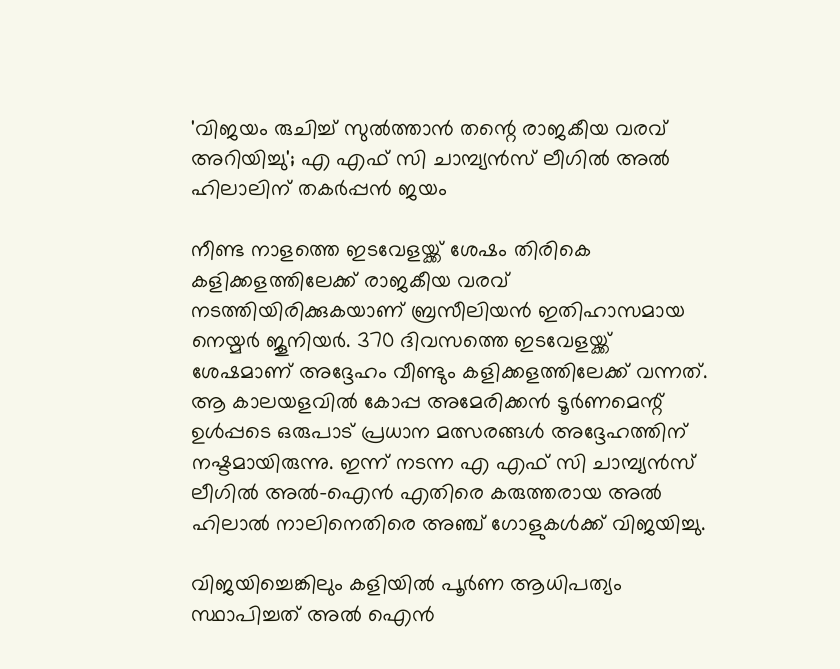'വിജയം രുചിച്ച് സുൽത്താൻ തന്റെ രാജകീയ വരവ് അറിയിച്ചു'; എ എഫ് സി ചാമ്പ്യൻസ് ലീഗിൽ അൽ ഹിലാലിന്‌ തകർപ്പൻ ജയം

നീണ്ട നാളത്തെ ഇടവേളയ്ക്ക് ശേഷം തിരികെ കളിക്കളത്തിലേക്ക് രാജകീയ വരവ് നടത്തിയിരിക്കുകയാണ് ബ്രസീലിയൻ ഇതിഹാസമായ നെയ്മർ ജൂനിയർ. 370 ദിവസത്തെ ഇടവേളയ്ക്ക് ശേഷമാണ് അദ്ദേഹം വീണ്ടും കളിക്കളത്തിലേക്ക് വന്നത്. ആ കാലയളവിൽ കോപ്പ അമേരിക്കൻ ടൂർണമെന്റ് ഉൾപ്പടെ ഒരുപാട് പ്രധാന മത്സരങ്ങൾ അദ്ദേഹത്തിന് നഷ്ടമായിരുന്നു. ഇന്ന് നടന്ന എ എഫ് സി ചാമ്പ്യൻസ് ലീഗിൽ അൽ-ഐൻ എതിരെ കരുത്തരായ അൽ ഹിലാൽ നാലിനെതിരെ അഞ്ച് ഗോളുകൾക്ക് വിജയിച്ചു.

വിജയിച്ചെങ്കിലും കളിയിൽ പൂർണ ആധിപത്യം സ്ഥാപിച്ചത് അൽ ഐൻ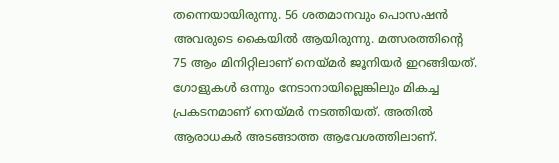തന്നെയായിരുന്നു. 56 ശതമാനവും പൊസഷൻ അവരുടെ കൈയിൽ ആയിരുന്നു. മത്സരത്തിന്റെ 75 ആം മിനിറ്റിലാണ് നെയ്മർ ജൂനിയർ ഇറങ്ങിയത്. ഗോളുകൾ ഒന്നും നേടാനായില്ലെങ്കിലും മികച്ച പ്രകടനമാണ് നെയ്മർ നടത്തിയത്. അതിൽ ആരാധകർ അടങ്ങാത്ത ആവേശത്തിലാണ്.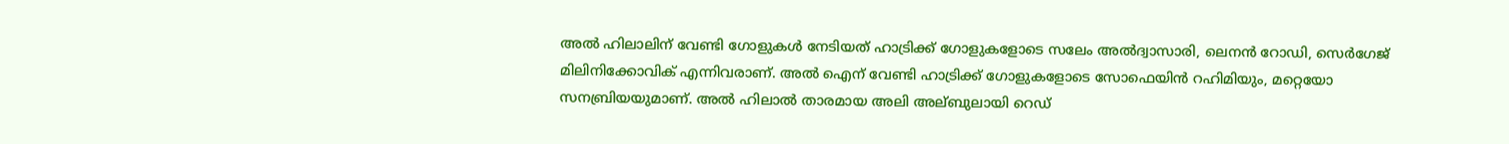അൽ ഹിലാലിന് വേണ്ടി ഗോളുകൾ നേടിയത് ഹാട്രിക്ക് ഗോളുകളോടെ സലേം അൽദ്വാസാരി, ലെനൻ റോഡി, സെർഗേജ് മിലിനിക്കോവിക് എന്നിവരാണ്. അൽ ഐന് വേണ്ടി ഹാട്രിക്ക് ഗോളുകളോടെ സോഫെയിൻ റഹിമിയും, മറ്റെയോ സനബ്രിയയുമാണ്. അൽ ഹിലാൽ താരമായ അലി അല്ബുലായി റെഡ്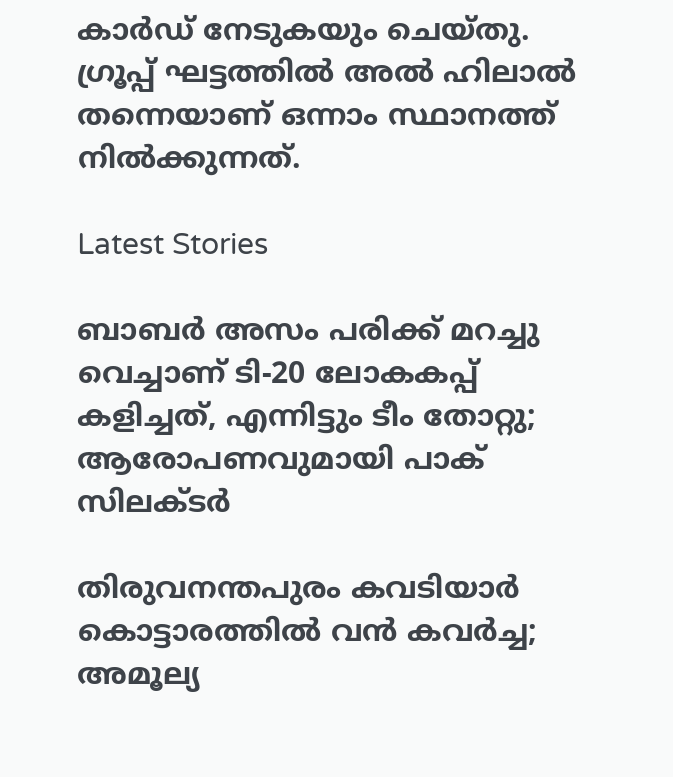കാർഡ് നേടുകയും ചെയ്തു. ഗ്രൂപ്പ് ഘട്ടത്തിൽ അൽ ഹിലാൽ തന്നെയാണ് ഒന്നാം സ്ഥാനത്ത് നിൽക്കുന്നത്.

Latest Stories

ബാബർ അസം പരിക്ക് മറച്ചു വെച്ചാണ് ടി-20 ലോകകപ്പ് കളിച്ചത്, എന്നിട്ടും ടീം തോറ്റു; ആരോപണവുമായി പാക് സിലക്ടർ

തിരുവനന്തപുരം കവടിയാർ കൊട്ടാരത്തിൽ വൻ കവർച്ച; അമൂല്യ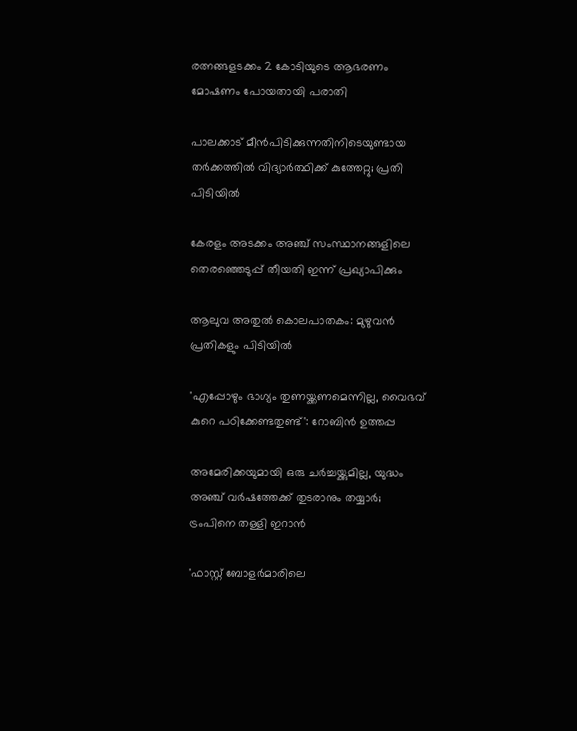രത്നങ്ങളടക്കം 2 കോടിയുടെ ആഭരണം മോഷണം പോയതായി പരാതി

പാലക്കാട് മീന്‍പിടിക്കുന്നതിനിടെയുണ്ടായ തർക്കത്തിൽ വിദ്യാർത്ഥിക്ക് കുത്തേറ്റു; പ്രതി പിടിയിൽ

കേരളം അടക്കം അഞ്ച് സംസ്ഥാനങ്ങളിലെ തെരഞ്ഞെടുപ്പ് തീയതി ഇന്ന് പ്രഖ്യാപിക്കും

ആലുവ അതുൽ കൊലപാതകം: മുഴുവൻ പ്രതികളും പിടിയിൽ

'എപ്പോഴും ഭാഗ്യം തുണയ്ക്കണമെന്നില്ല, വൈഭവ് കുറെ പഠിക്കേണ്ടതുണ്ട്': റോബിൻ ഉത്തപ്പ

അമേരിക്കയുമായി ഒരു ചർച്ചയ്ക്കുമില്ല, യുദ്ധം അഞ്ച് വർഷത്തേക്ക് തുടരാനും തയ്യാർ; ട്രംപിനെ തള്ളി ഇറാൻ

'ഫാസ്റ്റ് ബോളർമാരിലെ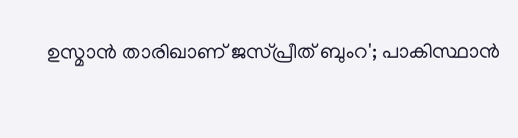ഉസ്മാൻ താരിഖാണ് ജസ്പ്രീത് ബുംറ'; പാകിസ്ഥാൻ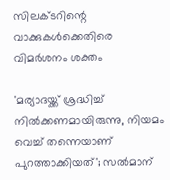സിലക്ടറിന്റെ വാക്കുകൾക്കെതിരെ വിമർശനം ശക്തം

'മര്യാദയ്ക്ക് ശ്രദ്ധിച്ച് നിൽക്കണമായിരുന്നു, നിയമം വെച്ച് തന്നെയാണ് പുറത്താക്കിയത്'; സൽമാന്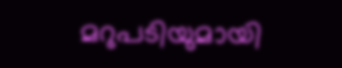മറുപടിയുമായി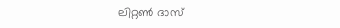ലിറ്റൺ ദാസ്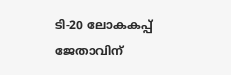ടി-20 ലോകകപ്പ് ജേതാവിന്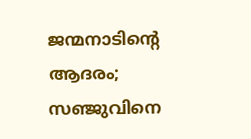ജന്മനാടിന്റെ ആദരം; സഞ്ജുവിനെ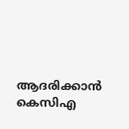ആദരിക്കാൻ കെസിഎ